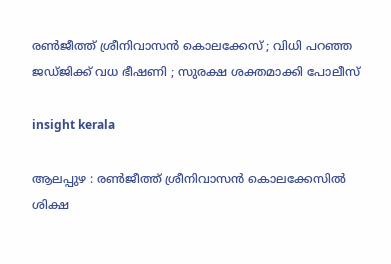രൺജീത്ത് ശ്രീനിവാസൻ കൊലക്കേസ് ; വിധി പറഞ്ഞ ജ‍‍ഡ്ജിക്ക് വധ ഭീഷണി ; സുരക്ഷ ശക്തമാക്കി പോലീസ്

insight kerala

ആലപ്പുഴ : രൺജീത്ത് ശ്രീനിവാസൻ കൊലക്കേസിൽ ശിക്ഷ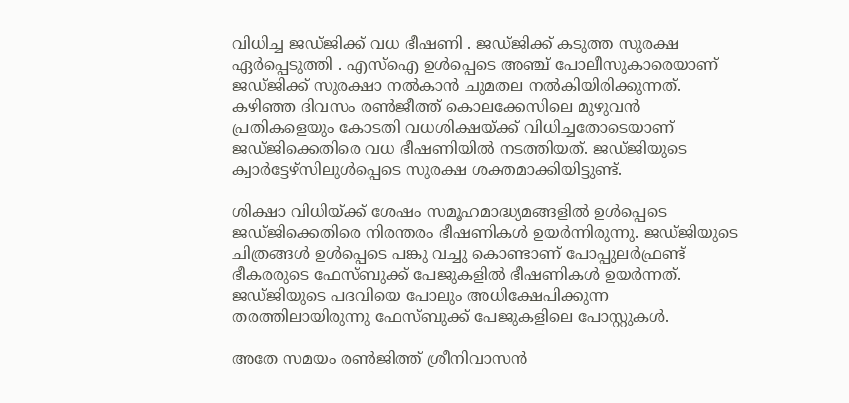വിധിച്ച ജഡ്ജി‌ക്ക് വധ ഭീഷണി . ജഡ്ജിക്ക് കടുത്ത സുരക്ഷ ഏർപ്പെടുത്തി . എസ്‌ഐ ഉൾപ്പെടെ അഞ്ച് പോലീസുകാരെയാണ് ജഡ്ജിക്ക് സുരക്ഷാ നൽകാൻ ചുമതല നൽകിയിരിക്കുന്നത്. കഴിഞ്ഞ ദിവസം രൺജീത്ത് കൊലക്കേസിലെ മുഴുവൻ പ്രതികളെയും കോടതി വധശിക്ഷയ്ക്ക് വിധിച്ചതോടെയാണ് ജഡ്ജിക്കെതിരെ വധ ഭീഷണിയിൽ നടത്തിയത്. ജഡ്ജിയുടെ ക്വാർട്ടേഴ്‌സിലുൾപ്പെടെ സുരക്ഷ ശക്തമാക്കിയിട്ടുണ്ട്.

ശിക്ഷാ വിധിയ്ക്ക് ശേഷം സമൂഹമാദ്ധ്യമങ്ങളിൽ ഉൾപ്പെടെ ജഡ്ജിക്കെതിരെ നിരന്തരം ഭീഷണികൾ ഉയർന്നിരുന്നു. ജഡ്ജിയുടെ ചിത്രങ്ങൾ ഉൾപ്പെടെ പങ്കു വച്ചു കൊണ്ടാണ് പോപ്പുലർഫ്രണ്ട് ഭീകരരുടെ ഫേസ്ബുക്ക് പേജുകളിൽ ഭീഷണികൾ ഉയർന്നത്. ജഡ്ജിയുടെ പദവിയെ പോലും അധിക്ഷേപിക്കുന്ന തരത്തിലായിരുന്നു ഫേസ്ബുക്ക് പേജുകളിലെ പോസ്റ്റുകൾ.

അതേ സമയം രൺജിത്ത് ശ്രീനിവാസൻ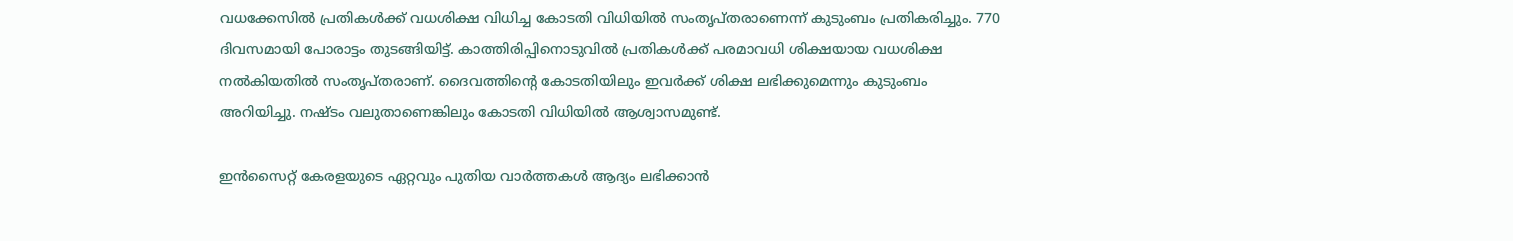വധക്കേസിൽ പ്രതികൾക്ക് വധശിക്ഷ വിധിച്ച കോടതി വിധിയിൽ സംതൃപ്തരാണെന്ന് കുടുംബം പ്രതികരിച്ചും. 770 ദിവസമായി പോരാട്ടം തുടങ്ങിയിട്ട്. കാത്തിരിപ്പിനൊടുവിൽ പ്രതികൾക്ക് പരമാവധി ശിക്ഷയായ വധശിക്ഷ നൽകിയതിൽ സംതൃപ്തരാണ്. ദൈവത്തിന്റെ കോടതിയിലും ഇവർക്ക് ശിക്ഷ ലഭിക്കുമെന്നും കുടുംബം അറിയിച്ചു. നഷ്ടം വലുതാണെങ്കിലും കോടതി വിധിയിൽ ആശ്വാസമുണ്ട്.

ഇൻസൈറ്റ് കേരളയുടെ ഏറ്റവും പുതിയ വാർത്തകൾ ആദ്യം ലഭിക്കാൻ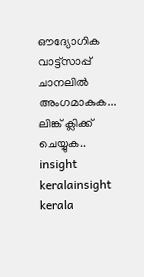ഔദ്യോഗിക വാട്ട്‌സാപ്പ് ചാനലിൽ അംഗമാകുക... ലിങ്ക് ക്ലിക്ക് ചെയ്യുക..
insight keralainsight kerala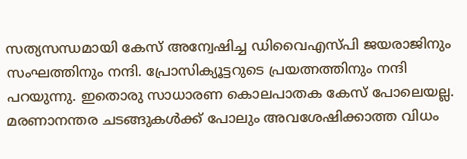സത്യസന്ധമായി കേസ് അന്വേഷിച്ച ഡിവൈഎസ്പി ജയരാജിനും സംഘത്തിനും നന്ദി. പ്രോസിക്യൂട്ടറുടെ പ്രയത്നത്തിനും നന്ദി പറയുന്നു. ഇതൊരു സാധാരണ കൊലപാതക കേസ് പോലെയല്ല. മരണാനന്തര ചടങ്ങുകൾക്ക് പോലും അവശേഷിക്കാത്ത വിധം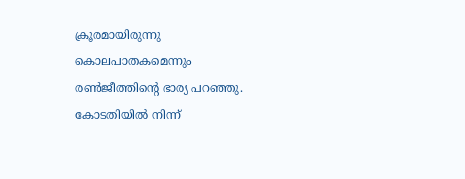ക്രൂരമായിരുന്നു കൊലപാതകമെന്നും രൺജീത്തിന്റെ ഭാര്യ പറഞ്ഞു. കോടതിയിൽ നിന്ന്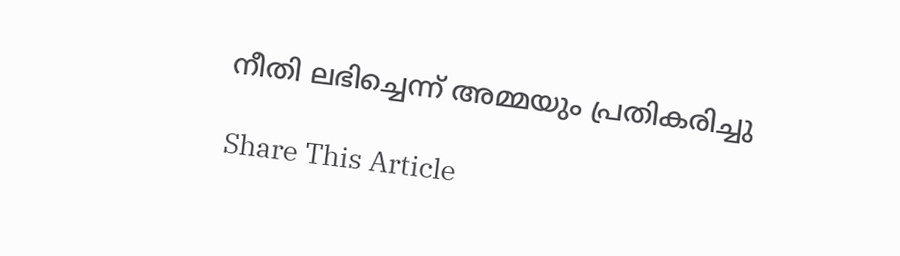നീതി ലഭിച്ചെന്ന് അമ്മയും പ്രതികരിച്ചു

Share This Article